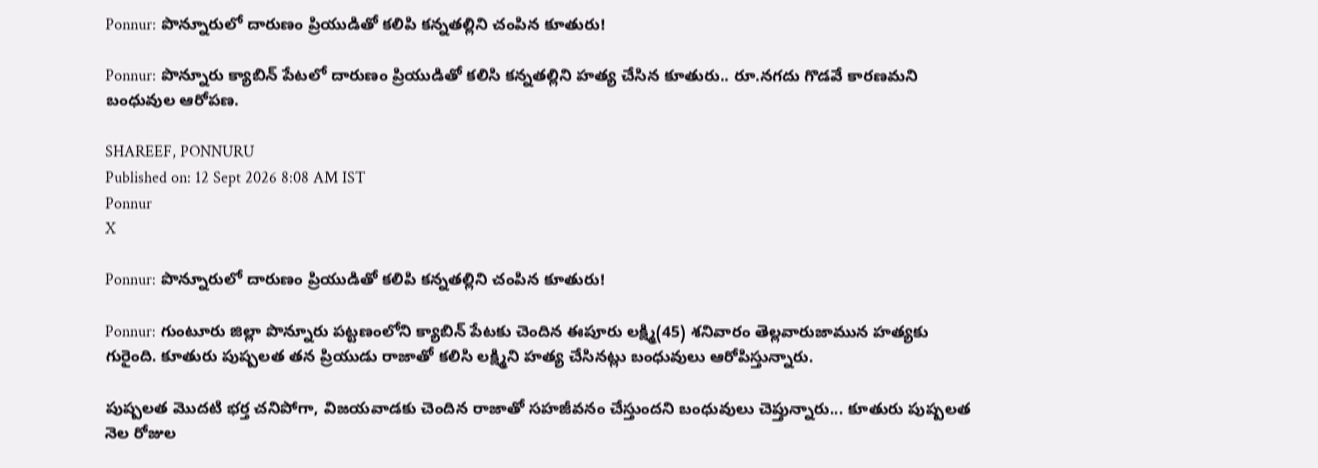Ponnur: పొన్నూరులో దారుణం ప్రియుడితో కలిపి కన్నతల్లిని చంపిన కూతురు!

Ponnur: పొన్నూరు క్యాబిన్ పేటలో దారుణం ప్రియుడితో కలిసి కన్నతల్లిని హత్య చేసిన కూతురు.. రూ.నగదు గొడవే కారణమని బంధువుల ఆరోపణ.

SHAREEF, PONNURU
Published on: 12 Sept 2026 8:08 AM IST
Ponnur
X

Ponnur: పొన్నూరులో దారుణం ప్రియుడితో కలిపి కన్నతల్లిని చంపిన కూతురు!

Ponnur: గుంటూరు జిల్లా పొన్నూరు పట్టణంలోని క్యాబిన్ పేటకు చెందిన ఈపూరు లక్ష్మి(45) శనివారం తెల్లవారుజామున హత్యకు గురైంది. కూతురు పుష్పలత తన ప్రియుడు రాజాతో కలిసి లక్ష్మిని హత్య చేసినట్లు బంధువులు ఆరోపిస్తున్నారు.

పుష్పలత మొదటి భర్త చనిపోగా, విజయవాడకు చెందిన రాజాతో సహజీవనం చేస్తుందని బంధువులు చెప్తున్నారు... కూతురు పుష్పలత నెల రోజుల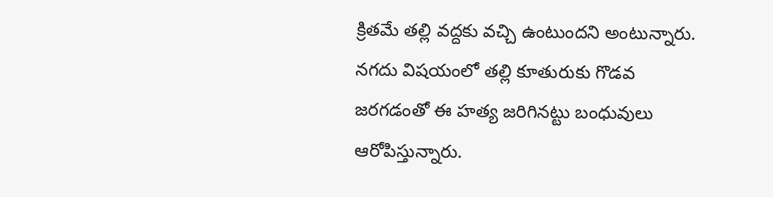క్రితమే తల్లి వద్దకు వచ్చి ఉంటుందని అంటున్నారు. నగదు విషయంలో తల్లి కూతురుకు గొడవ జరగడంతో ఈ హత్య జరిగినట్టు బంధువులు ఆరోపిస్తున్నారు.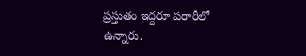ప్రస్తుతం ఇద్దరూ పరారీలో ఉన్నారు.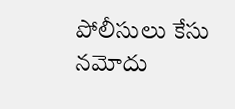పోలీసులు కేసు నమోదు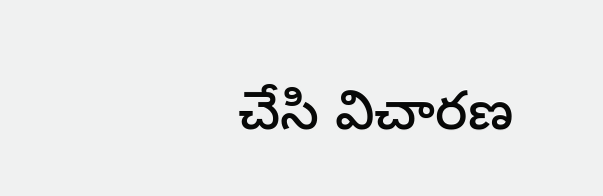చేసి విచారణ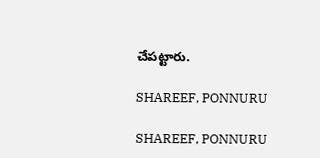చేపట్టారు.

SHAREEF, PONNURU

SHAREEF, PONNURU